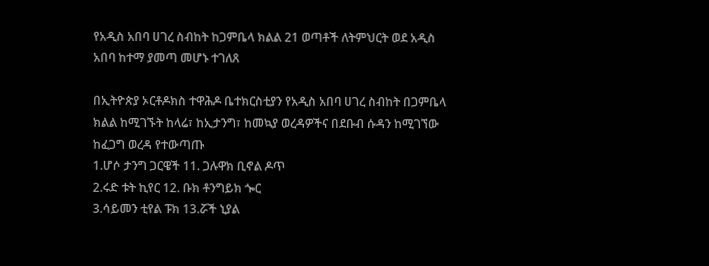የአዲስ አበባ ሀገረ ስብከት ከጋምቤላ ክልል 21 ወጣቶች ለትምህርት ወደ አዲስ አበባ ከተማ ያመጣ መሆኑ ተገለጸ

በኢትዮጵያ ኦርቶዶክስ ተዋሕዶ ቤተክርስቲያን የአዲስ አበባ ሀገረ ስብከት በጋምቤላ ክልል ከሚገኙት ከላሬ፣ ከኢታንግ፣ ከመኳያ ወረዳዎችና በደቡብ ሱዳን ከሚገኘው ከፈጋግ ወረዳ የተውጣጡ
1.ሆሶ ታንግ ጋርዌች 11. ጋሉዋክ ቢኖል ዶጥ
2.ሩድ ቱት ኪየር 12. ቡክ ቶንግይክ ጐር
3.ሳይመን ቲየል ፑክ 13.ሯች ኒያል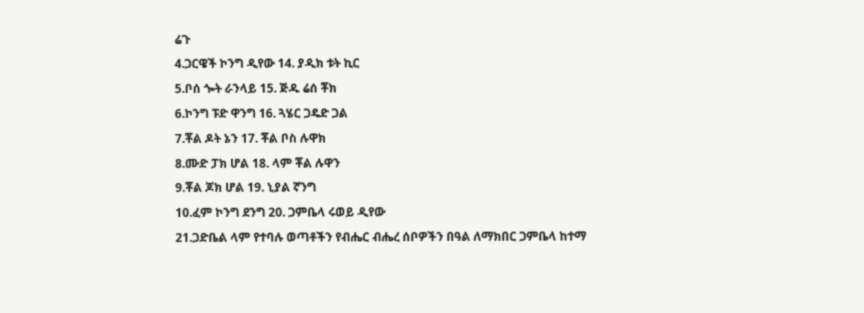ሬጉ
4.ጋርዌች ኮንግ ዲየው 14. ያዲክ ቱት ኪር
5.ቦሰ ጐት ራንላይ 15. ጅዱ ሬሰ ቾክ
6.ኮንግ ፑድ ዋንግ 16. ጓሄር ጋዴድ ጋል
7.ቾል ዶት ኔን 17. ቾል ቦስ ሉዋክ
8.ሙድ ፓክ ሆል 18. ላም ቾል ሉዋን
9.ቾል ጆክ ሆል 19. ኒያል ኛንግ
10.ፈም ኮንግ ደንግ 20. ጋምቤላ ሩወይ ዲየው
21.ጋድቤል ላም የተባሉ ወጣቶችን የብሔር ብሔረ ሰቦዎችን በዓል ለማክበር ጋምቤላ ከተማ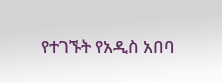የተገኙት የአዲስ አበባ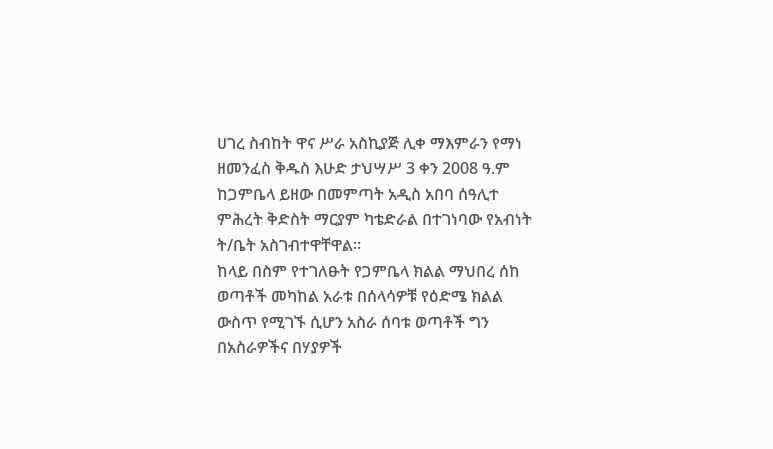ሀገረ ስብከት ዋና ሥራ አስኪያጅ ሊቀ ማእምራን የማነ ዘመንፈስ ቅዱስ እሁድ ታህሣሥ 3 ቀን 2008 ዓ.ም ከጋምቤላ ይዘው በመምጣት አዲስ አበባ ሰዓሊተ ምሕረት ቅድስት ማርያም ካቴድራል በተገነባው የአብነት ት/ቤት አስገብተዋቸዋል፡፡
ከላይ በስም የተገለፁት የጋምቤላ ክልል ማህበረ ሰከ ወጣቶች መካከል አራቱ በሰላሳዎቹ የዕድሜ ክልል ውስጥ የሚገኙ ሲሆን አስራ ሰባቱ ወጣቶች ግን በአስራዎችና በሃያዎች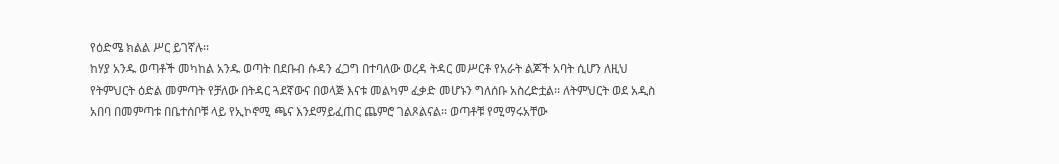የዕድሜ ክልል ሥር ይገኛሉ፡፡
ከሃያ አንዱ ወጣቶች መካከል አንዱ ወጣት በደቡብ ሱዳን ፈጋግ በተባለው ወረዳ ትዳር መሥርቶ የአራት ልጆች አባት ሲሆን ለዚህ የትምህርት ዕድል መምጣት የቻለው በትዳር ጓደኛውና በወላጅ እናቱ መልካም ፈቃድ መሆኑን ግለሰቡ አስረድቷል፡፡ ለትምህርት ወደ አዲስ አበባ በመምጣቱ በቤተሰቦቹ ላይ የኢኮኖሚ ጫና እንደማይፈጠር ጨምሮ ገልጾልናል፡፡ ወጣቶቹ የሚማሩአቸው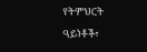የትምህርት ዓይነቶች፣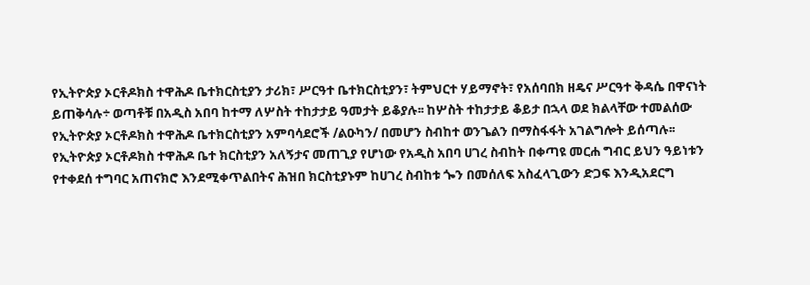የኢትዮጵያ ኦርቶዶክስ ተዋሕዶ ቤተክርስቲያን ታሪክ፣ ሥርዓተ ቤተክርስቲያን፣ ትምህርተ ሃይማኖት፣ የአሰባበክ ዘዴና ሥርዓተ ቅዳሴ በዋናነት ይጠቅሳሉ÷ ወጣቶቹ በአዲስ አበባ ከተማ ለሦስት ተከታታይ ዓመታት ይቆያሉ፡፡ ከሦስት ተከታታይ ቆይታ በኋላ ወደ ክልላቸው ተመልሰው የኢትዮጵያ ኦርቶዶክስ ተዋሕዶ ቤተክርስቲያን አምባሳደሮች /ልዑካን/ በመሆን ስብከተ ወንጌልን በማስፋፋት አገልግሎት ይሰጣሉ፡፡
የኢትዮጵያ ኦርቶዶክስ ተዋሕዶ ቤተ ክርስቲያን አለኝታና መጠጊያ የሆነው የአዲስ አበባ ሀገረ ስብከት በቀጣዩ መርሐ ግብር ይህን ዓይነቱን የተቀደሰ ተግባር አጠናክሮ እንደሚቀጥልበትና ሕዝበ ክርስቲያኑም ከሀገረ ስብከቱ ጐን በመሰለፍ አስፈላጊውን ድጋፍ እንዲአደርግ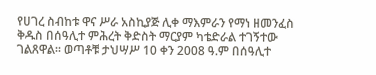የሀገረ ስብከቱ ዋና ሥራ አስኪያጅ ሊቀ ማእምራን የማነ ዘመንፈስ ቅዱስ በሰዓሊተ ምሕረት ቅድስት ማርያም ካቴድራል ተገኝተው ገልጸዋል፡፡ ወጣቶቹ ታህሣሥ 10 ቀን 2008 ዓ.ም በሰዓሊተ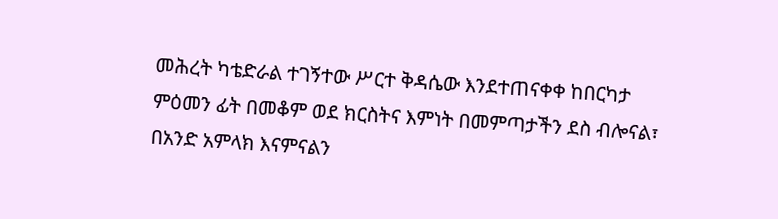መሕረት ካቴድራል ተገኝተው ሥርተ ቅዳሴው እንደተጠናቀቀ ከበርካታ ምዕመን ፊት በመቆም ወደ ክርስትና እምነት በመምጣታችን ደስ ብሎናል፣ በአንድ አምላክ እናምናልን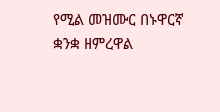የሚል መዝሙር በኑዋርኛ ቋንቋ ዘምረዋል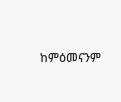ከምዕመናንም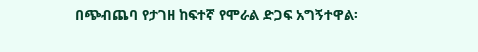በጭብጨባ የታገዘ ከፍተኛ የሞራል ድጋፍ አግኝተዋል፡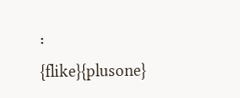፡
{flike}{plusone}